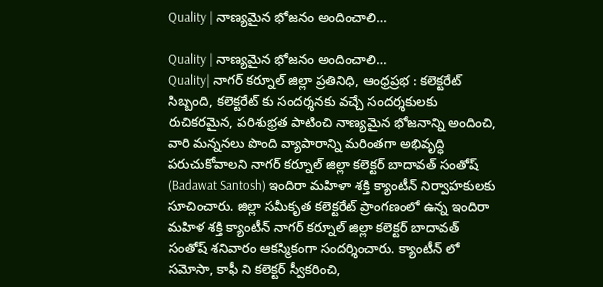Quality | నాణ్యమైన భోజనం అందించాలి…

Quality | నాణ్యమైన భోజనం అందించాలి…
Quality| నాగర్ కర్నూల్ జిల్లా ప్రతినిధి, ఆంధ్రప్రభ : కలెక్టరేట్ సిబ్బంది, కలెక్టరేట్ కు సందర్శనకు వచ్చే సందర్శకులకు రుచికరమైన, పరిశుభ్రత పాటించి నాణ్యమైన భోజనాన్ని అందించి, వారి మన్ననలు పొంది వ్యాపారాన్ని మరింతగా అభివృద్ధి పరుచుకోవాలని నాగర్ కర్నూల్ జిల్లా కలెక్టర్ బాదావత్ సంతోష్ (Badawat Santosh) ఇందిరా మహిళా శక్తి క్యాంటీన్ నిర్వాహకులకు సూచించారు. జిల్లా సమీకృత కలెక్టరేట్ ప్రాంగణంలో ఉన్న ఇందిరా మహిళ శక్తి క్యాంటీన్ నాగర్ కర్నూల్ జిల్లా కలెక్టర్ బాదావత్ సంతోష్ శనివారం ఆకస్మికంగా సందర్శించారు. క్యాంటీన్ లో సమోసా, కాఫీ ని కలెక్టర్ స్వీకరించి,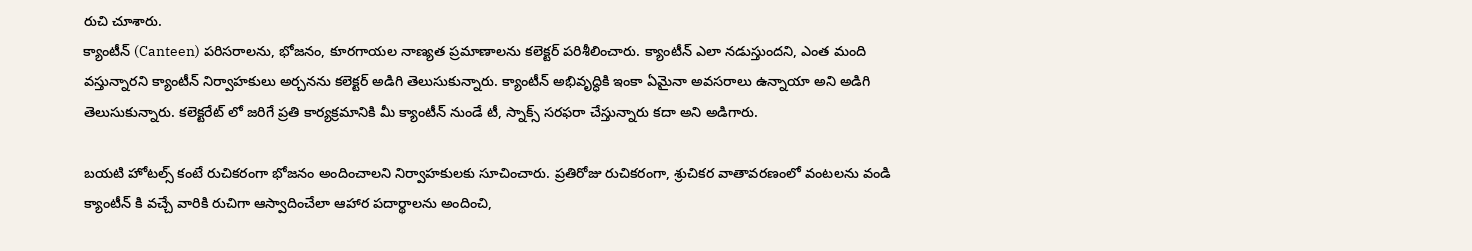రుచి చూశారు.
క్యాంటీన్ (Canteen) పరిసరాలను, భోజనం, కూరగాయల నాణ్యత ప్రమాణాలను కలెక్టర్ పరిశీలించారు. క్యాంటీన్ ఎలా నడుస్తుందని, ఎంత మంది వస్తున్నారని క్యాంటీన్ నిర్వాహకులు అర్చనను కలెక్టర్ అడిగి తెలుసుకున్నారు. క్యాంటీన్ అభివృద్ధికి ఇంకా ఏమైనా అవసరాలు ఉన్నాయా అని అడిగి తెలుసుకున్నారు. కలెక్టరేట్ లో జరిగే ప్రతి కార్యక్రమానికి మీ క్యాంటీన్ నుండే టీ, స్నాక్స్ సరఫరా చేస్తున్నారు కదా అని అడిగారు.

బయటి హోటల్స్ కంటే రుచికరంగా భోజనం అందించాలని నిర్వాహకులకు సూచించారు. ప్రతిరోజు రుచికరంగా, శ్రుచికర వాతావరణంలో వంటలను వండి క్యాంటీన్ కి వచ్చే వారికి రుచిగా ఆస్వాదించేలా ఆహార పదార్థాలను అందించి,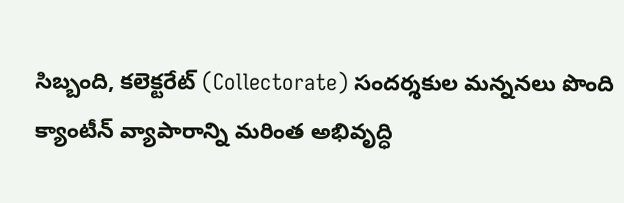సిబ్బంది, కలెక్టరేట్ (Collectorate) సందర్శకుల మన్ననలు పొంది క్యాంటీన్ వ్యాపారాన్ని మరింత అభివృద్ధి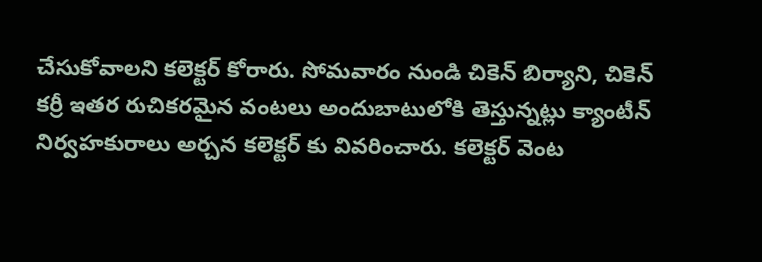చేసుకోవాలని కలెక్టర్ కోరారు. సోమవారం నుండి చికెన్ బిర్యాని, చికెన్ కర్రీ ఇతర రుచికరమైన వంటలు అందుబాటులోకి తెస్తున్నట్లు క్యాంటీన్ నిర్వహకురాలు అర్చన కలెక్టర్ కు వివరించారు. కలెక్టర్ వెంట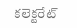కలెక్టరేట్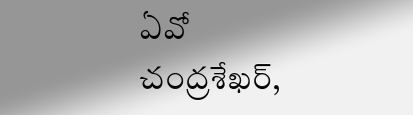ఏవో చంద్రశేఖర్,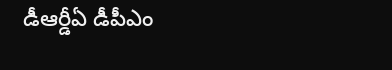డీఆర్డీఏ డీపీఎం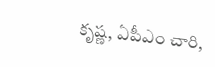కృష్ణ, ఏపీఎం చారి,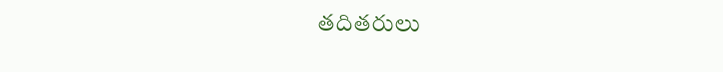తదితరులు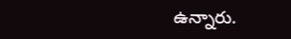ఉన్నారు.